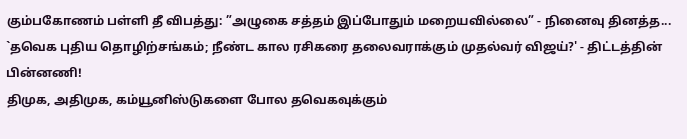கும்பகோணம் பள்ளி தீ விபத்து: ”அழுகை சத்தம் இப்போதும் மறையவில்லை” - நினைவு தினத்த...
`தவெக புதிய தொழிற்சங்கம்; நீண்ட கால ரசிகரை தலைவராக்கும் முதல்வர் விஜய்?' - திட்டத்தின் பின்னணி!
திமுக, அதிமுக, கம்யூனிஸ்டுகளை போல தவெகவுக்கும்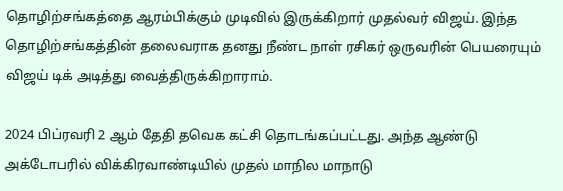தொழிற்சங்கத்தை ஆரம்பிக்கும் முடிவில் இருக்கிறார் முதல்வர் விஜய். இந்த தொழிற்சங்கத்தின் தலைவராக தனது நீண்ட நாள் ரசிகர் ஒருவரின் பெயரையும் விஜய் டிக் அடித்து வைத்திருக்கிறாராம்.

2024 பிப்ரவரி 2 ஆம் தேதி தவெக கட்சி தொடங்கப்பட்டது. அந்த ஆண்டு அக்டோபரில் விக்கிரவாண்டியில் முதல் மாநில மாநாடு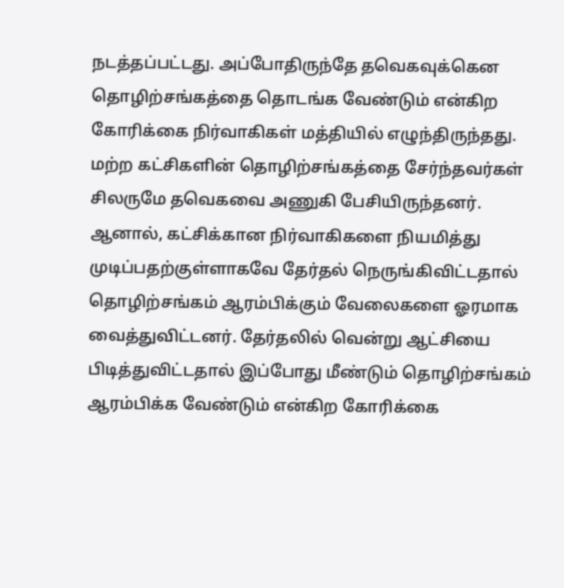நடத்தப்பட்டது. அப்போதிருந்தே தவெகவுக்கென தொழிற்சங்கத்தை தொடங்க வேண்டும் என்கிற கோரிக்கை நிர்வாகிகள் மத்தியில் எழுந்திருந்தது.
மற்ற கட்சிகளின் தொழிற்சங்கத்தை சேர்ந்தவர்கள் சிலருமே தவெகவை அணுகி பேசியிருந்தனர். ஆனால், கட்சிக்கான நிர்வாகிகளை நியமித்து முடிப்பதற்குள்ளாகவே தேர்தல் நெருங்கிவிட்டதால் தொழிற்சங்கம் ஆரம்பிக்கும் வேலைகளை ஓரமாக வைத்துவிட்டனர். தேர்தலில் வென்று ஆட்சியை பிடித்துவிட்டதால் இப்போது மீண்டும் தொழிற்சங்கம் ஆரம்பிக்க வேண்டும் என்கிற கோரிக்கை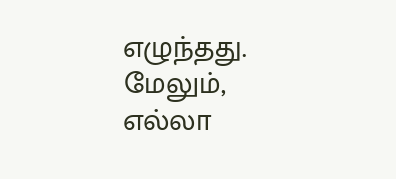எழுந்தது. மேலும், எல்லா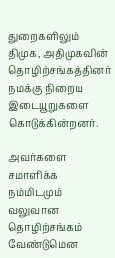துறைகளிலும் திமுக, அதிமுகவின் தொழிற்சங்கத்தினர் நமக்கு நிறைய இடையூறுகளை கொடுக்கின்றனர்.

அவர்களை சமாளிக்க நம்மிடமும் வலுவான தொழிற்சங்கம் வேண்டுமென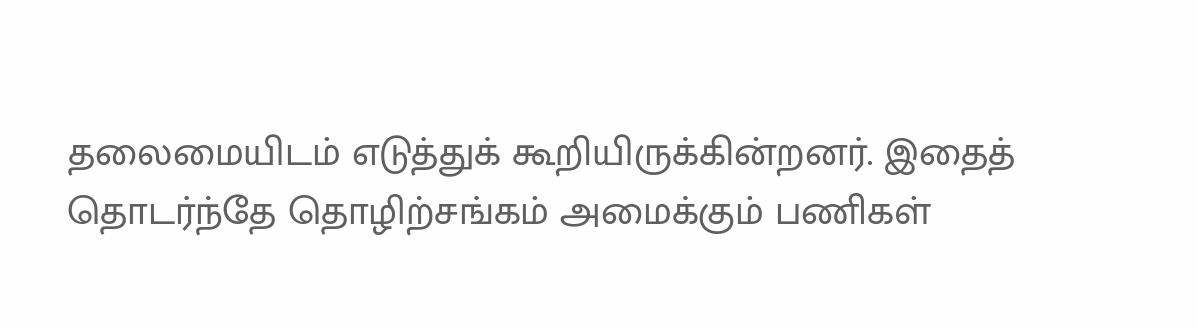தலைமையிடம் எடுத்துக் கூறியிருக்கின்றனர். இதைத் தொடர்ந்தே தொழிற்சங்கம் அமைக்கும் பணிகள்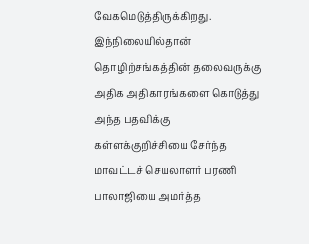வேகமெடுத்திருக்கிறது. இந்நிலையில்தான் தொழிற்சங்கத்தின் தலைவருக்கு அதிக அதிகாரங்களை கொடுத்து அந்த பதவிக்கு கள்ளக்குறிச்சியை சேர்ந்த மாவட்டச் செயலாளர் பரணி பாலாஜியை அமர்த்த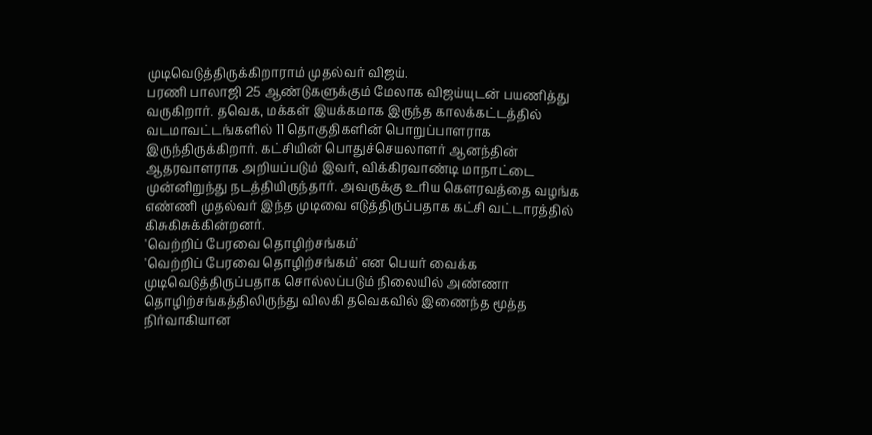முடிவெடுத்திருக்கிறாராம் முதல்வர் விஜய்.
பரணி பாலாஜி 25 ஆண்டுகளுக்கும் மேலாக விஜய்யுடன் பயணித்து வருகிறார். தவெக, மக்கள் இயக்கமாக இருந்த காலக்கட்டத்தில் வடமாவட்டங்களில் 11 தொகுதிகளின் பொறுப்பாளராக இருந்திருக்கிறார். கட்சியின் பொதுச்செயலாளர் ஆனந்தின் ஆதரவாளராக அறியப்படும் இவர், விக்கிரவாண்டி மாநாட்டை முன்னிறுந்து நடத்தியிருந்தார். அவருக்கு உரிய கௌரவத்தை வழங்க எண்ணி முதல்வர் இந்த முடிவை எடுத்திருப்பதாக கட்சி வட்டாரத்தில் கிசுகிசுக்கின்றனர்.
'வெற்றிப் பேரவை தொழிற்சங்கம்'
'வெற்றிப் பேரவை தொழிற்சங்கம்' என பெயர் வைக்க முடிவெடுத்திருப்பதாக சொல்லப்படும் நிலையில் அண்ணா தொழிற்சங்கத்திலிருந்து விலகி தவெகவில் இணைந்த மூத்த நிர்வாகியான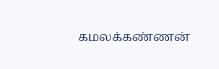கமலக்கண்ணன்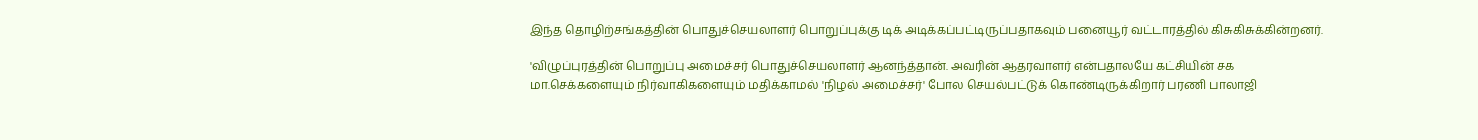இந்த தொழிற்சங்கத்தின் பொதுச்செயலாளர் பொறுப்புக்கு டிக் அடிக்கப்பட்டிருப்பதாகவும் பனையூர் வட்டாரத்தில் கிசுகிசுக்கின்றனர்.

'விழுப்புரத்தின் பொறுப்பு அமைச்சர் பொதுச்செயலாளர் ஆனந்த்தான். அவரின் ஆதரவாளர் என்பதாலயே கட்சியின் சக மா.செக்களையும் நிர்வாகிகளையும் மதிக்காமல் 'நிழல் அமைச்சர்' போல செயல்பட்டுக் கொண்டிருக்கிறார் பரணி பாலாஜி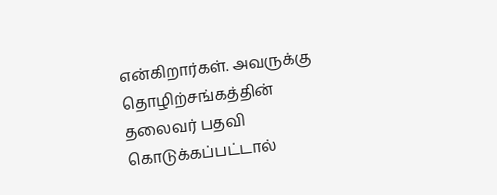என்கிறார்கள். அவருக்கு தொழிற்சங்கத்தின் தலைவர் பதவி கொடுக்கப்பட்டால்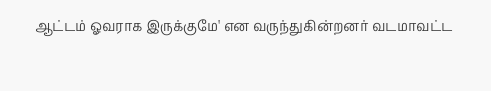ஆட்டம் ஓவராக இருக்குமே' என வருந்துகின்றனர் வடமாவட்ட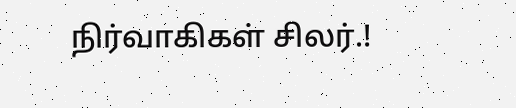நிர்வாகிகள் சிலர்.!